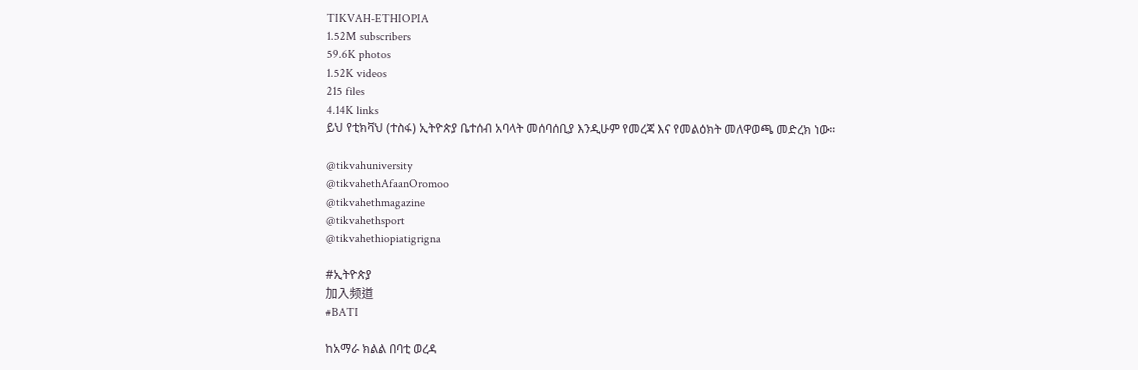TIKVAH-ETHIOPIA
1.52M subscribers
59.6K photos
1.52K videos
215 files
4.14K links
ይህ የቲክቫህ (ተስፋ) ኢትዮጵያ ቤተሰብ አባላት መሰባሰቢያ እንዲሁም የመረጃ እና የመልዕክት መለዋወጫ መድረክ ነው።

@tikvahuniversity
@tikvahethAfaanOromoo
@tikvahethmagazine
@tikvahethsport
@tikvahethiopiatigrigna

#ኢትዮጵያ
加入频道
#BATI

ከአማራ ክልል በባቲ ወረዳ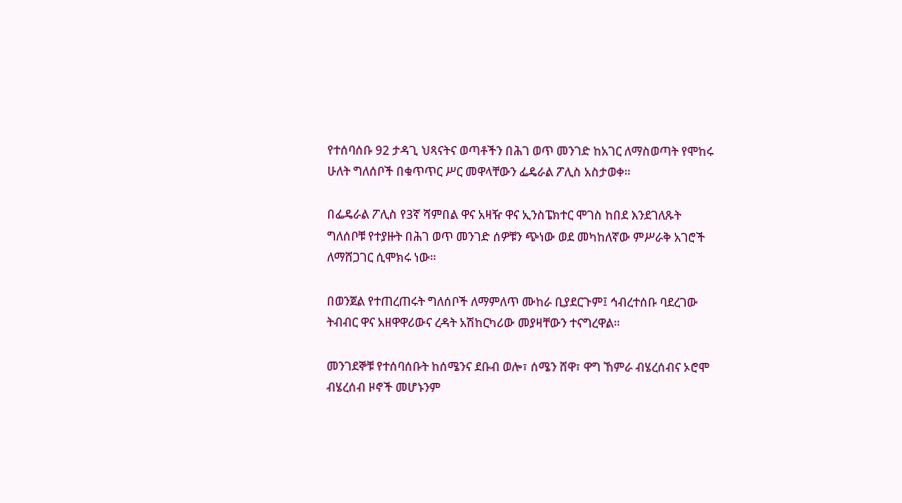የተሰባሰቡ 92 ታዳጊ ህጻናትና ወጣቶችን በሕገ ወጥ መንገድ ከአገር ለማስወጣት የሞከሩ ሁለት ግለሰቦች በቁጥጥር ሥር መዋላቸውን ፌዴራል ፖሊስ አስታወቀ።

በፌዴራል ፖሊስ የ3ኛ ሻምበል ዋና አዛዥ ዋና ኢንስፔክተር ሞገስ ከበደ እንደገለጹት ግለሰቦቹ የተያዙት በሕገ ወጥ መንገድ ሰዎቹን ጭነው ወደ መካከለኛው ምሥራቅ አገሮች ለማሸጋገር ሲሞክሩ ነው።

በወንጀል የተጠረጠሩት ግለሰቦች ለማምለጥ ሙከራ ቢያደርጉም፤ ኅብረተሰቡ ባደረገው ትብብር ዋና አዘዋዋሪውና ረዳት አሽከርካሪው መያዛቸውን ተናግረዋል።

መንገደኞቹ የተሰባሰቡት ከሰሜንና ደቡብ ወሎ፣ ሰሜን ሸዋ፣ ዋግ ኸምራ ብሄረሰብና ኦሮሞ ብሄረሰብ ዞኖች መሆኑንም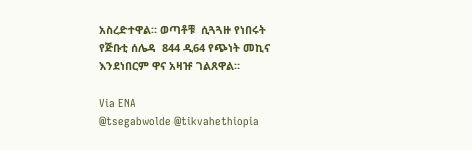አስረድተዋል። ወጣቶቹ  ሲጓጓዙ የነበሩት የጅቡቲ ሰሌዳ  844 ዲ64 የጭነት መኪና እንደነበርም ዋና አዛዡ ገልጸዋል።

Via ENA
@tsegabwolde @tikvahethiopia